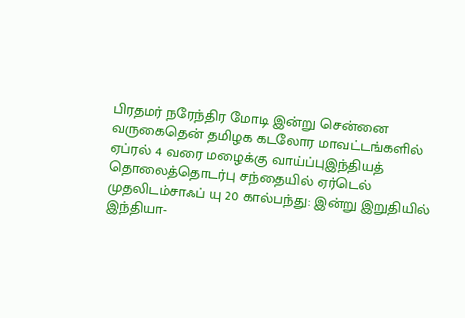பிரதமர் நரேந்திர மோடி இன்று சென்னை வருகைதென் தமிழக கடலோர மாவட்டங்களில் ஏப்ரல் 4 வரை மழைக்கு வாய்ப்புஇந்தியத் தொலைத்தொடர்பு சந்தையில் ஏர்டெல் முதலிடம்சாஃப் யு 20 கால்பந்து: இன்று இறுதியில் இந்தியா-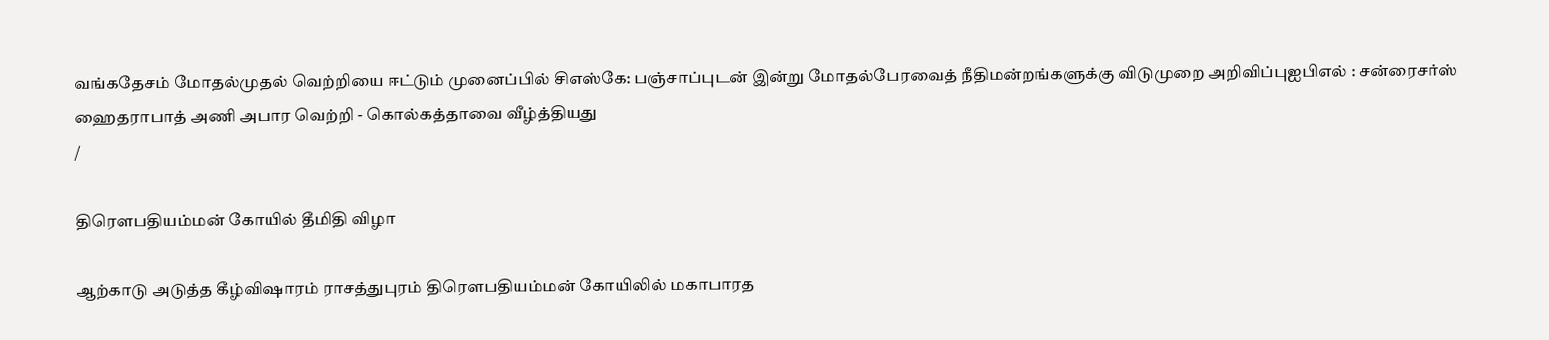வங்கதேசம் மோதல்முதல் வெற்றியை ஈட்டும் முனைப்பில் சிஎஸ்கே: பஞ்சாப்புடன் இன்று மோதல்பேரவைத் நீதிமன்றங்களுக்கு விடுமுறை அறிவிப்புஐபிஎல் : சன்ரைசர்ஸ் ஹைதராபாத் அணி அபார வெற்றி - கொல்கத்தாவை வீழ்த்தியது
/

திரௌபதியம்மன் கோயில் தீமிதி விழா

ஆற்காடு அடுத்த கீழ்விஷாரம் ராசத்துபுரம் திரௌபதியம்மன் கோயிலில் மகாபாரத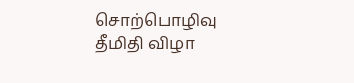சொற்பொழிவு தீமிதி விழா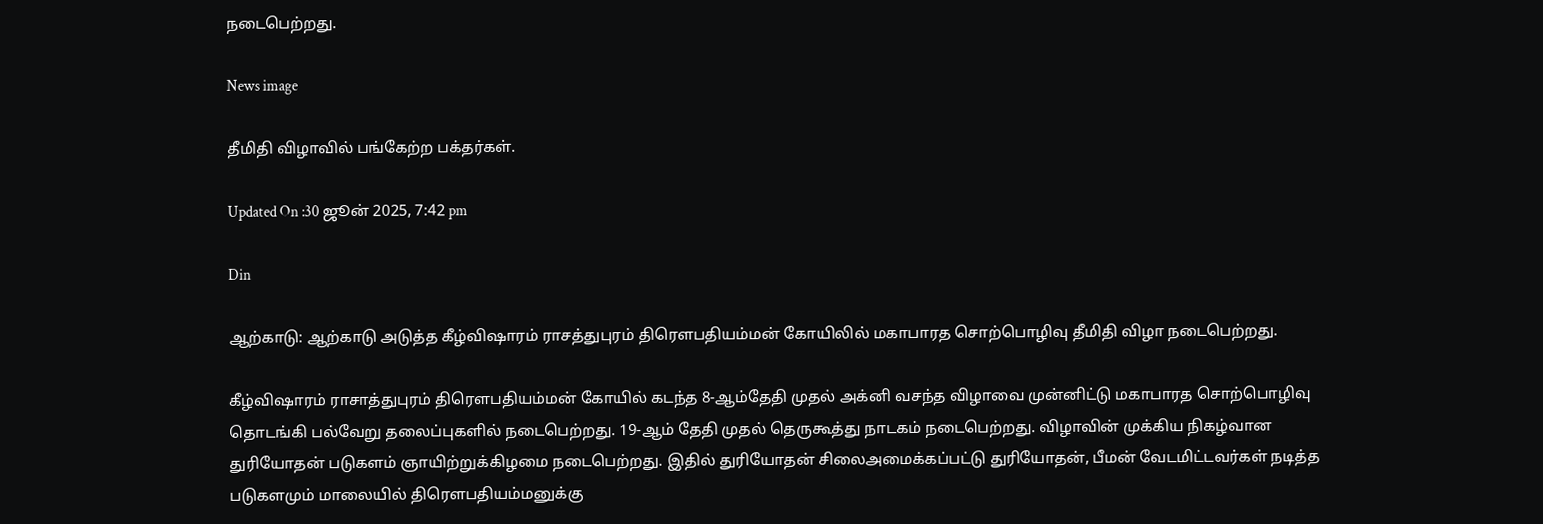நடைபெற்றது.

News image

தீமிதி விழாவில் பங்கேற்ற பக்தர்கள்.

Updated On :30 ஜூன் 2025, 7:42 pm

Din

ஆற்காடு: ஆற்காடு அடுத்த கீழ்விஷாரம் ராசத்துபுரம் திரௌபதியம்மன் கோயிலில் மகாபாரத சொற்பொழிவு தீமிதி விழா நடைபெற்றது.

கீழ்விஷாரம் ராசாத்துபுரம் திரௌபதியம்மன் கோயில் கடந்த 8-ஆம்தேதி முதல் அக்னி வசந்த விழாவை முன்னிட்டு மகாபாரத சொற்பொழிவு தொடங்கி பல்வேறு தலைப்புகளில் நடைபெற்றது. 19-ஆம் தேதி முதல் தெருகூத்து நாடகம் நடைபெற்றது. விழாவின் முக்கிய நிகழ்வான துரியோதன் படுகளம் ஞாயிற்றுக்கிழமை நடைபெற்றது. இதில் துரியோதன் சிலைஅமைக்கப்பட்டு துரியோதன், பீமன் வேடமிட்டவர்கள் நடித்த படுகளமும் மாலையில் திரௌபதியம்மனுக்கு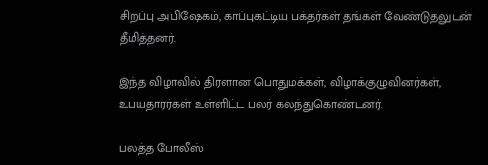சிறப்பு அபிஷேகம், காப்புகட்டிய பக்தர்கள் தங்கள் வேண்டுதலுடன் தீமித்தனர்.

இந்த விழாவில் திரளான பொதுமக்கள், விழாக்குழுவினர்கள், உபயதாரர்கள் உள்ளிட்ட பலர் கலந்துகொண்டனர்.

பலத்த போலீஸ்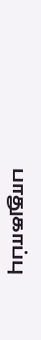பாதுகாப்பு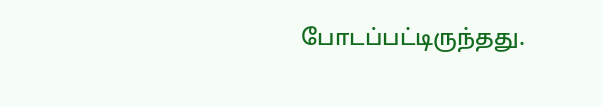போடப்பட்டிருந்தது.